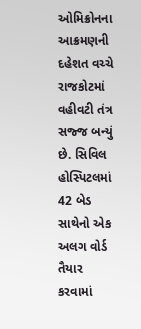ઓમિક્રોનના આક્રમણની દહેશત વચ્ચે રાજકોટમાં વહીવટી તંત્ર સજ્જ બન્યું છે. સિવિલ હોસ્પિટલમાં 42 બેડ સાથેનો એક અલગ વોર્ડ તૈયાર કરવામાં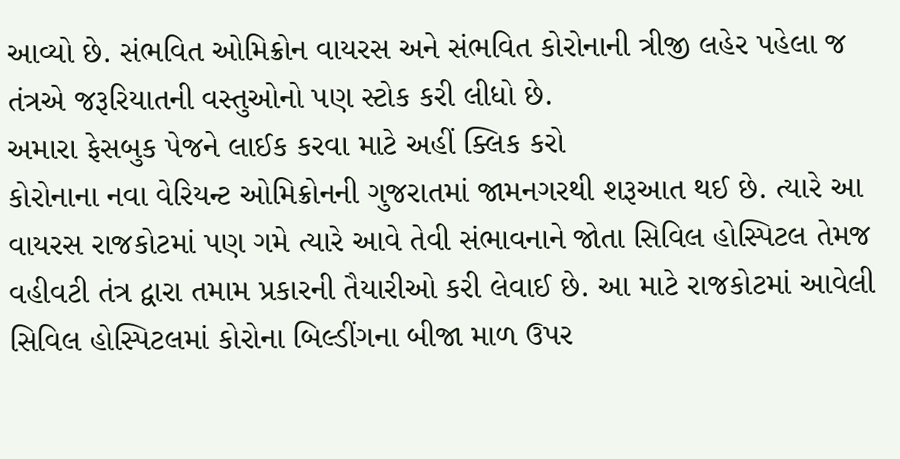આવ્યો છે. સંભવિત ઓમિક્રોન વાયરસ અને સંભવિત કોરોનાની ત્રીજી લહેર પહેલા જ તંત્રએ જરૂરિયાતની વસ્તુઓનો પણ સ્ટોક કરી લીધો છે.
અમારા ફેસબુક પેજને લાઈક કરવા માટે અહીં ક્લિક કરો
કોરોનાના નવા વેરિયન્ટ ઓમિક્રોનની ગુજરાતમાં જામનગરથી શરૂઆત થઈ છે. ત્યારે આ વાયરસ રાજકોટમાં પણ ગમે ત્યારે આવે તેવી સંભાવનાને જોતા સિવિલ હોસ્પિટલ તેમજ વહીવટી તંત્ર દ્વારા તમામ પ્રકારની તૈયારીઓ કરી લેવાઈ છે. આ માટે રાજકોટમાં આવેલી સિવિલ હોસ્પિટલમાં કોરોના બિલ્ડીંગના બીજા માળ ઉપર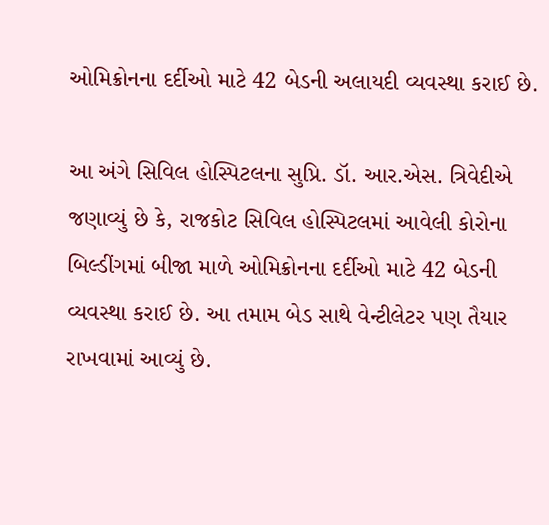ઓમિક્રોનના દર્દીઓ માટે 42 બેડની અલાયદી વ્યવસ્થા કરાઈ છે.

આ અંગે સિવિલ હોસ્પિટલના સુપ્રિ. ડૉ. આર.એસ. ત્રિવેદીએ જણાવ્યું છે કે, રાજકોટ સિવિલ હોસ્પિટલમાં આવેલી કોરોના બિલ્ડીંગમાં બીજા માળે ઓમિક્રોનના દર્દીઓ માટે 42 બેડની વ્યવસ્થા કરાઈ છે. આ તમામ બેડ સાથે વેન્ટીલેટર પણ તૈયાર રાખવામાં આવ્યું છે.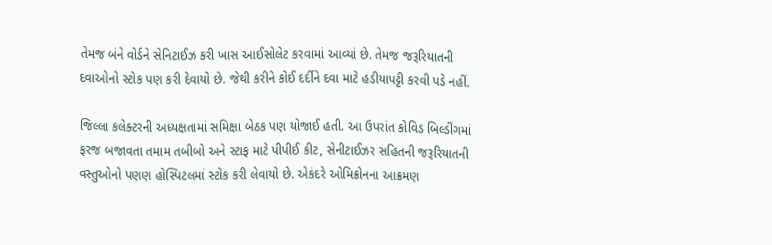તેમજ બંને વોર્ડને સેનિટાઈઝ કરી ખાસ આઈસોલેટ કરવામાં આવ્યાં છે. તેમજ જરૂરિયાતની દવાઓનો સ્ટોક પણ કરી દેવાયો છે. જેથી કરીને કોઈ દર્દીને દવા માટે હડીયાપટ્ટી કરવી પડે નહીં.

જિલ્લા કલેક્ટરની અધ્યક્ષતામાં સમિક્ષા બેઠક પણ યોજાઈ હતી. આ ઉપરાંત કોવિડ બિલ્ડીંગમાં ફરજ બજાવતા તમામ તબીબો અને સ્ટાફ માટે પીપીઈ કીટ, સેનીટાઈઝર સહિતની જરૂરિયાતની વસ્તુઓનો પણણ હોસ્પિટલમાં સ્ટોક કરી લેવાયો છે. એકંદરે ઓમિક્રોનના આક્રમણ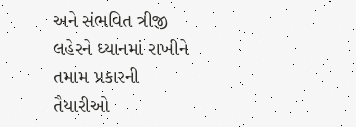અને સંભવિત ત્રીજી લહેરને ધ્યાનમાં રાખીને તમામ પ્રકારની તૈયારીઓ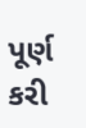પૂર્ણ કરી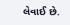લેવાઈ છે.